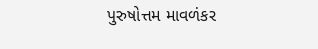પુરુષોત્તમ માવળંકર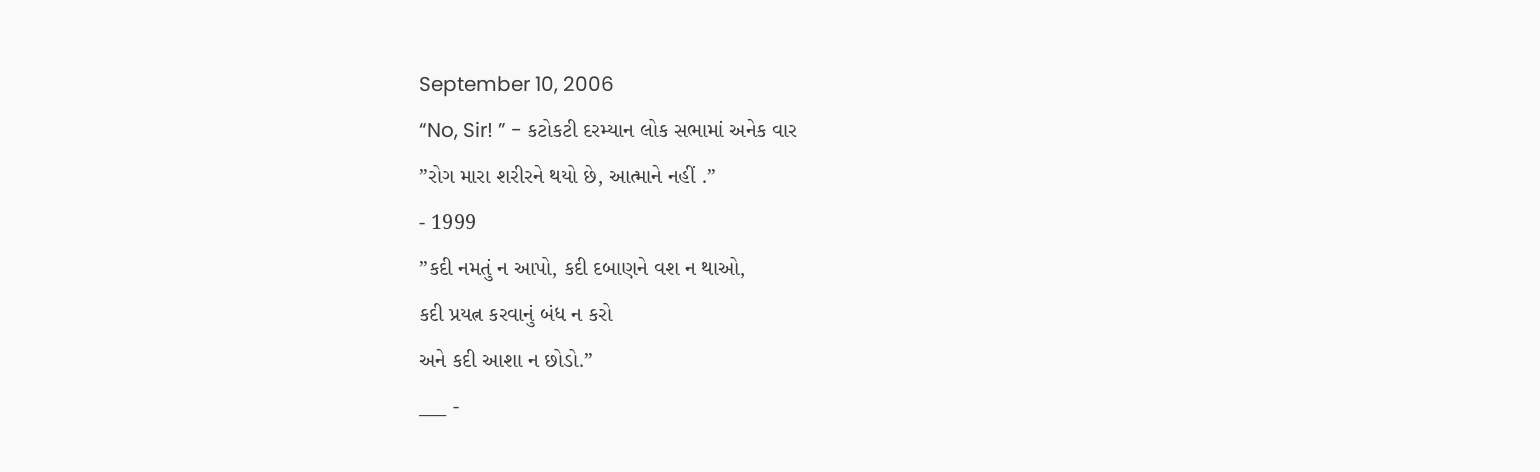September 10, 2006
“No, Sir! ” - કટોકટી દરમ્યાન લોક સભામાં અનેક વાર
”રોગ મારા શરીરને થયો છે, આત્માને નહીં .”
- 1999
”કદી નમતું ન આપો, કદી દબાણને વશ ન થાઓ,
કદી પ્રયત્ન કરવાનું બંધ ન કરો
અને કદી આશા ન છોડો.”
___ -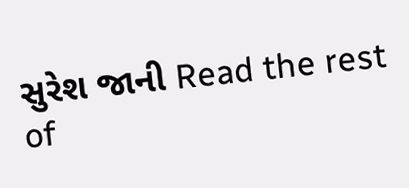સુરેશ જાની Read the rest of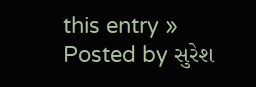this entry »
Posted by સુરેશ